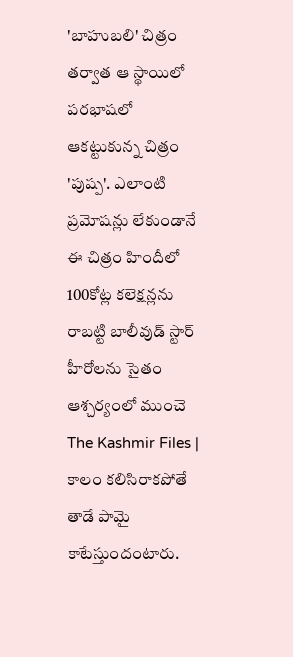'బాహుబలి' చిత్రం తర్వాత ఆ స్థాయిలో పరభాషలో ఆకట్టుకున్న చిత్రం 'పుష్ప'. ఎలాంటి ప్రమోషన్లు లేకుండానే ఈ చిత్రం హిందీలో 100కోట్ల కలెక్షన్లను రాబట్టి బాలీవుడ్ స్టార్ హీరోలను సైతం ఆశ్చర్యంలో ముంచె
The Kashmir Files | కాలం కలిసిరాకపోతే తాడే పామై కాటేస్తుందంటారు.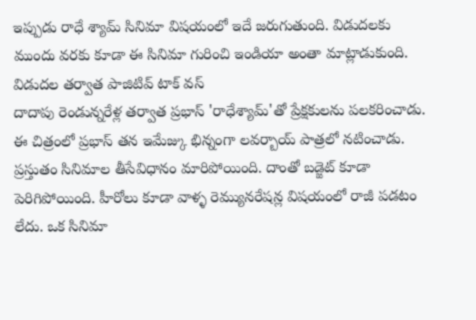ఇప్పుడు రాధే శ్యామ్ సినిమా విషయంలో ఇదే జరుగుతుంది. విడుదలకు ముందు వరకు కూడా ఈ సినిమా గురించి ఇండియా అంతా మాట్లాడుకుంది. విడుదల తర్వాత పాజిటివ్ టాక్ వస్
దాదాపు రెండున్నరేళ్ల తర్వాత ప్రభాస్ 'రాధేశ్యామ్'తో ప్రేక్షకులను పలకరించాడు. ఈ చిత్రంలో ప్రభాస్ తన ఇమేజ్కు భిన్నంగా లవర్బాయ్ పాత్రలో నటించాడు.
ప్రస్తుతం సినిమాల తీసేవిధానం మారిపోయింది. దాంతో బడ్జెట్ కూడా పెరిగిపోయింది. హీరోలు కూడా వాళ్ళ రెమ్యునరేషన్ల విషయంలో రాజీ పడటం లేదు. ఒక సినిమా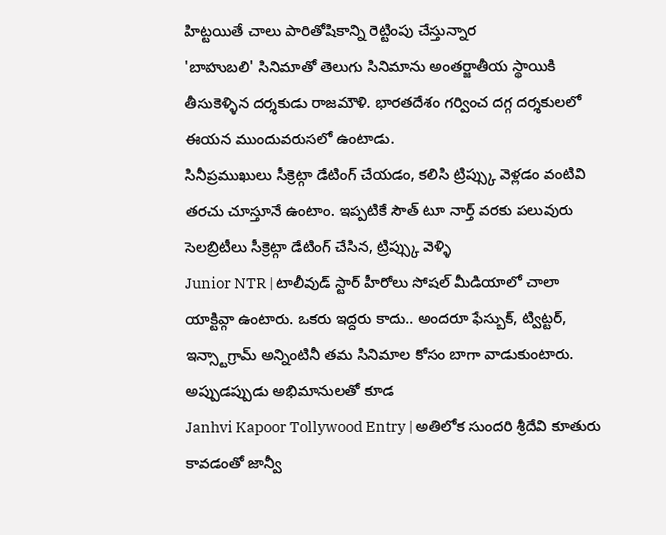హిట్టయితే చాలు పారితోషికాన్ని రెట్టింపు చేస్తున్నార
'బాహుబలి' సినిమాతో తెలుగు సినిమాను అంతర్జాతీయ స్థాయికి తీసుకెళ్ళిన దర్శకుడు రాజమౌళి. భారతదేశం గర్వించ దగ్గ దర్శకులలో ఈయన ముందువరుసలో ఉంటాడు.
సినీప్రముఖులు సీక్రెట్గా డేటింగ్ చేయడం, కలిసి ట్రిప్స్కు వెళ్లడం వంటివి తరచు చూస్తూనే ఉంటాం. ఇప్పటికే సౌత్ టూ నార్త్ వరకు పలువురు సెలబ్రిటీలు సీక్రెట్గా డేటింగ్ చేసిన, ట్రిప్స్కు వెళ్ళి
Junior NTR | టాలీవుడ్ స్టార్ హీరోలు సోషల్ మీడియాలో చాలా యాక్టివ్గా ఉంటారు. ఒకరు ఇద్దరు కాదు.. అందరూ ఫేస్బుక్, ట్విట్టర్, ఇన్స్టాగ్రామ్ అన్నింటినీ తమ సినిమాల కోసం బాగా వాడుకుంటారు. అప్పుడప్పుడు అభిమానులతో కూడ
Janhvi Kapoor Tollywood Entry | అతిలోక సుందరి శ్రీదేవి కూతురు కావడంతో జాన్వీ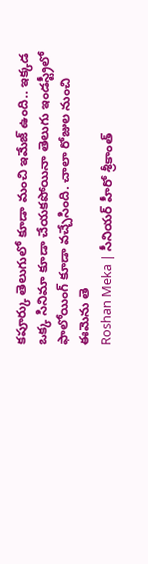కపూర్కు తెలుగులో కూడా మంచి ఇమేజ్ ఉంది.. ఇక్కడ ఒక్క సినిమా కూడా చేయకపోయినా తెలుగు ఇండస్ట్రీలో ఫాలోయింగ్ కూడా వచ్చేసింది. చాలా రోజుల నుంచి ఈమెను తె
Roshan Meka | సీనియర్ హీరో శ్రీకాంత్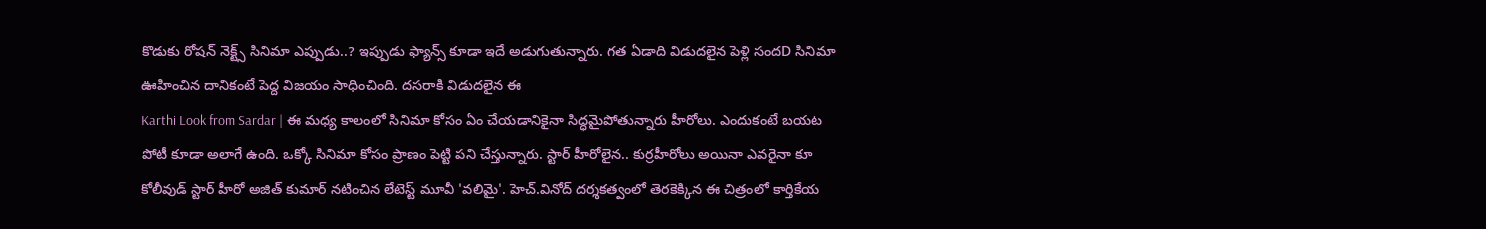కొడుకు రోషన్ నెక్ట్స్ సినిమా ఎప్పుడు..? ఇప్పుడు ఫ్యాన్స్ కూడా ఇదే అడుగుతున్నారు. గత ఏడాది విడుదలైన పెళ్లి సందD సినిమా ఊహించిన దానికంటే పెద్ద విజయం సాధించింది. దసరాకి విడుదలైన ఈ
Karthi Look from Sardar | ఈ మధ్య కాలంలో సినిమా కోసం ఏం చేయడానికైనా సిద్ధమైపోతున్నారు హీరోలు. ఎందుకంటే బయట పోటీ కూడా అలాగే ఉంది. ఒక్కో సినిమా కోసం ప్రాణం పెట్టి పని చేస్తున్నారు. స్టార్ హీరోలైన.. కుర్రహీరోలు అయినా ఎవరైనా కూ
కోలీవుడ్ స్టార్ హీరో అజిత్ కుమార్ నటించిన లేటెస్ట్ మూవీ 'వలిమై'. హెచ్.వినోద్ దర్శకత్వంలో తెరకెక్కిన ఈ చిత్రంలో కార్తికేయ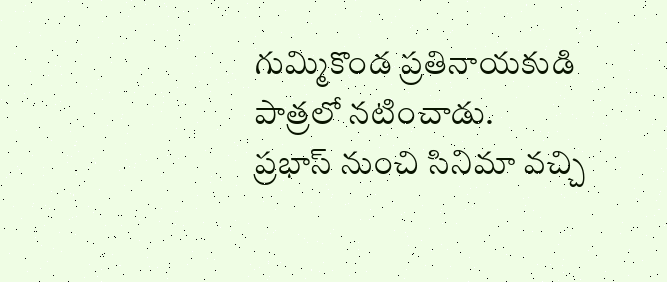గుమ్మికొండ ప్రతినాయకుడి పాత్రలో నటించాడు.
ప్రభాస్ నుంచి సినిమా వచ్చి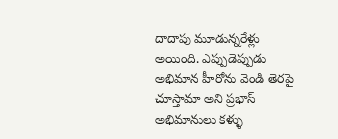దాదాపు మూడున్నరేళ్లు అయింది. ఎప్పుడెప్పుడు అభిమాన హీరోను వెండి తెరపై చూస్తామా అని ప్రభాస్ అభిమానులు కళ్ళు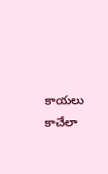కాయలు కాచేలా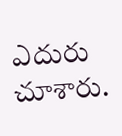ఎదురు చూశారు.